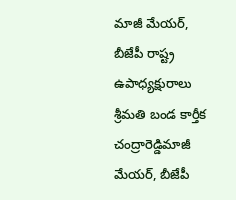మాజీ మేయర్, బీజేపీ రాష్ట్ర ఉపాధ్యక్షురాలు శ్రీమతి బండ కార్తీక చంద్రారెడ్డిమాజీ మేయర్, బీజేపీ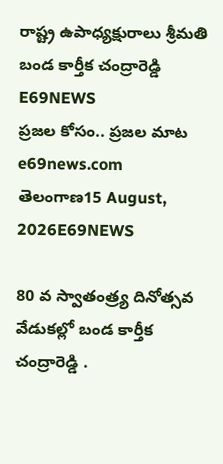రాష్ట్ర ఉపాధ్యక్షురాలు శ్రీమతి బండ కార్తీక చంద్రారెడ్డి
E69NEWS
ప్రజల కోసం.. ప్రజల మాట
e69news.com
తెలంగాణ15 August, 2026E69NEWS

80 వ స్వాతంత్ర్య దినోత్సవ వేడుకల్లో బండ కార్తీక చంద్రారెడ్డి .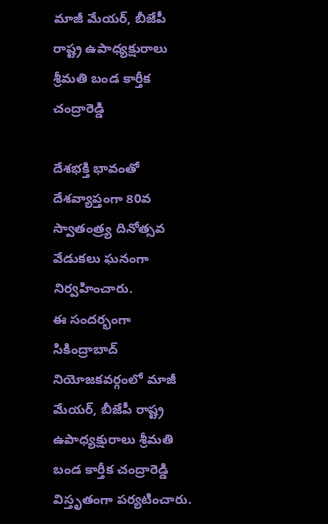మాజీ మేయర్, బీజేపీ రాష్ట్ర ఉపాధ్యక్షురాలు శ్రీమతి బండ కార్తీక చంద్రారెడ్డి

దేశభక్తి భావంతో దేశవ్యాప్తంగా 80వ స్వాతంత్ర్య దినోత్సవ వేడుకలు ఘనంగా నిర్వహించారు.
ఈ సందర్భంగా సికింద్రాబాద్ నియోజకవర్గంలో మాజీ మేయర్, బీజేపీ రాష్ట్ర ఉపాధ్యక్షురాలు శ్రీమతి బండ కార్తీక చంద్రారెడ్డి విస్తృతంగా పర్యటించారు.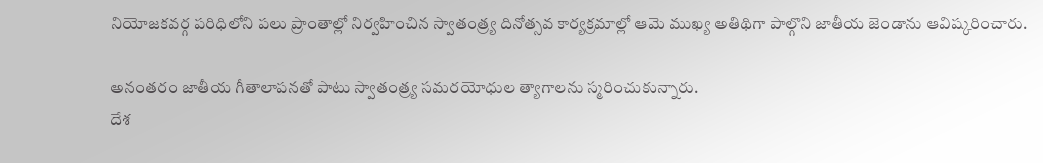నియోజకవర్గ పరిధిలోని పలు ప్రాంతాల్లో నిర్వహించిన స్వాతంత్ర్య దినోత్సవ కార్యక్రమాల్లో ఆమె ముఖ్య అతిథిగా పాల్గొని జాతీయ జెండాను ఆవిష్కరించారు.

అనంతరం జాతీయ గీతాలాపనతో పాటు స్వాతంత్ర్య సమరయోధుల త్యాగాలను స్మరించుకున్నారు.
దేశ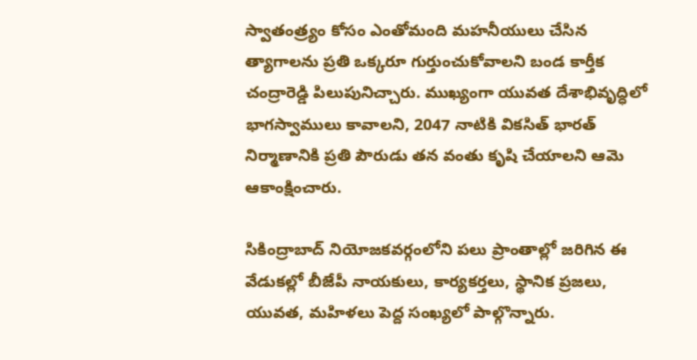స్వాతంత్ర్యం కోసం ఎంతోమంది మహనీయులు చేసిన త్యాగాలను ప్రతి ఒక్కరూ గుర్తుంచుకోవాలని బండ కార్తీక చంద్రారెడ్డి పిలుపునిచ్చారు. ముఖ్యంగా యువత దేశాభివృద్ధిలో భాగస్వాములు కావాలని, 2047 నాటికి వికసిత్ భారత్‌ నిర్మాణానికి ప్రతి పౌరుడు తన వంతు కృషి చేయాలని ఆమె ఆకాంక్షించారు.

సికింద్రాబాద్ నియోజకవర్గంలోని పలు ప్రాంతాల్లో జరిగిన ఈ వేడుకల్లో బీజేపీ నాయకులు, కార్యకర్తలు, స్థానిక ప్రజలు, యువత, మహిళలు పెద్ద సంఖ్యలో పాల్గొన్నారు.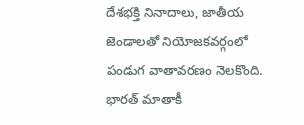దేశభక్తి నినాదాలు, జాతీయ జెండాలతో నియోజకవర్గంలో పండుగ వాతావరణం నెలకొంది.
భారత్ మాతాకీ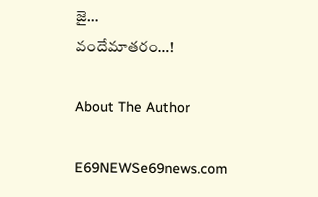జై…
వందేమాతరం…!

About The Author

E69NEWSe69news.com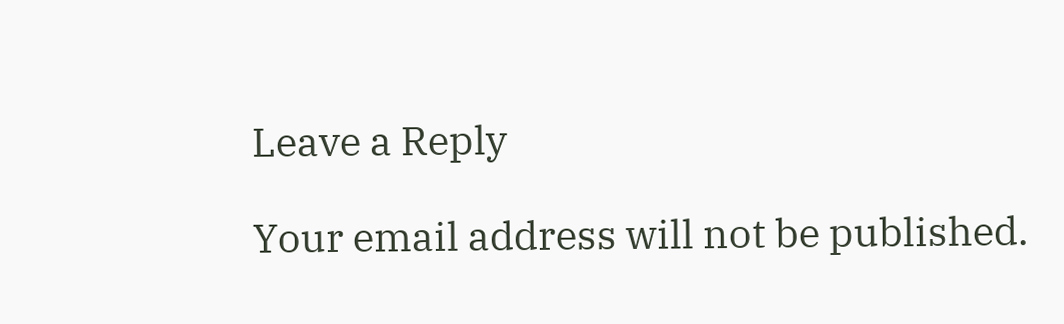Leave a Reply

Your email address will not be published.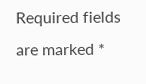Required fields are marked *